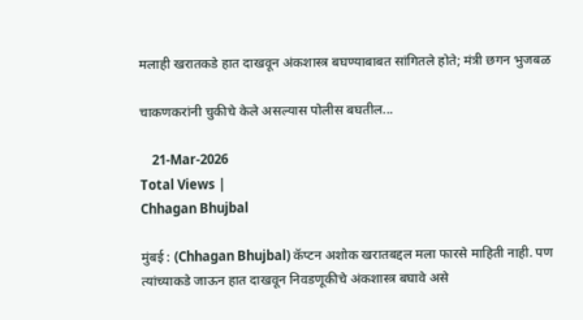मलाही खरातकडे हात दाखवून अंकशास्त्र बघण्याबाबत सांगितले होते; मंत्री छगन भुजबळ

चाकणकरांनी चुकीचे केले असल्यास पोलीस बघतील...

    21-Mar-2026
Total Views |
Chhagan Bhujbal

मुंबई : (Chhagan Bhujbal) कॅप्टन अशोक खरातबद्दल मला फारसे माहिती नाही. पण त्यांच्याकडे जाऊन हात दाखवून निवडणूकीचे अंकशास्त्र बघावे असे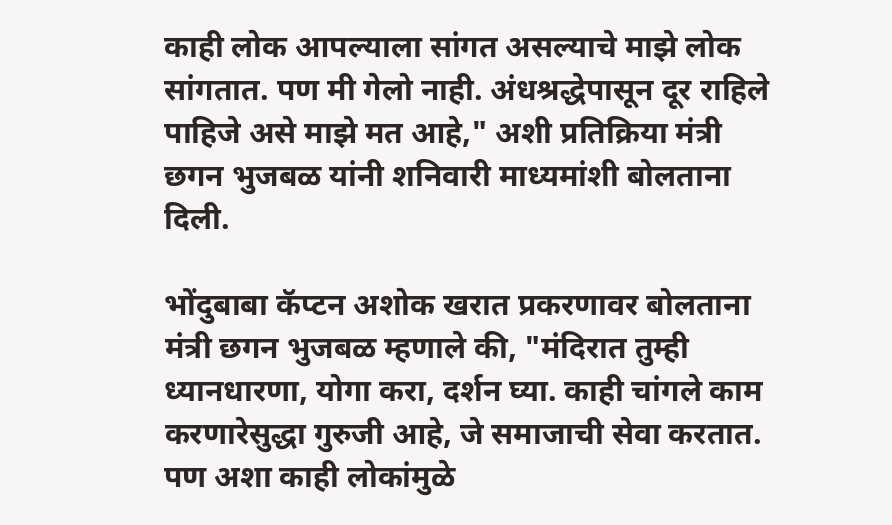काही लोक आपल्याला सांगत असल्याचे माझे लोक सांगतात. पण मी गेलो नाही. अंधश्रद्धेपासून दूर राहिले पाहिजे असे माझे मत आहे," अशी प्रतिक्रिया मंत्री छगन भुजबळ यांनी शनिवारी माध्यमांशी बोलताना दिली.

भोंदुबाबा कॅप्टन अशोक खरात प्रकरणावर बोलताना मंत्री छगन भुजबळ म्हणाले की, "मंदिरात तुम्ही ध्यानधारणा, योगा करा, दर्शन घ्या. काही चांगले काम करणारेसुद्धा गुरुजी आहे, जे समाजाची सेवा करतात. पण अशा काही लोकांमुळे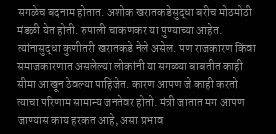सगळेच बदनाम होतात. अशोक खरातकडेसुद्धा बरीच मोठमोठी मंडळी येत होती. रुपाली चाकणकर या पुण्याच्या आहेत. त्यांनासुद्धा कुणीतरी खरातकडे नेले असेल. पण राजकारण किंवा समाजकारणात असलेल्या लोकांनी या सगळ्या बाबतीत काही सीमा आखून ठेवल्या पाहिजेत. कारण आपण जे काही करतो त्याचा परिणाम सामान्य जनतेवर होतो. मंत्री जातात मग आपण जाण्यास काय हरकत आहे, असा प्रभाव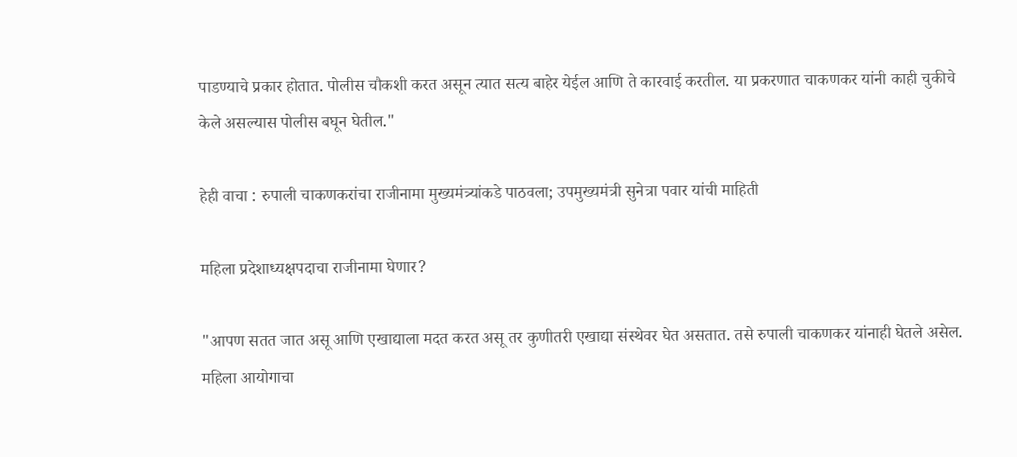पाडण्याचे प्रकार होतात. पोलीस चौकशी करत असून त्यात सत्य बाहेर येईल आणि ते कारवाई करतील. या प्रकरणात चाकणकर यांनी काही चुकीचे केले असल्यास पोलीस बघून घेतील."

हेही वाचा : रुपाली चाकणकरांचा राजीनामा मुख्यमंत्र्यांकडे पाठवला; उपमुख्यमंत्री सुनेत्रा पवार यांची माहिती

महिला प्रदेशाध्यक्षपदाचा राजीनामा घेणार?

"आपण सतत जात असू आणि एखाद्याला मदत करत असू तर कुणीतरी एखाद्या संस्थेवर घेत असतात. तसे रुपाली चाकणकर यांनाही घेतले असेल. महिला आयोगाचा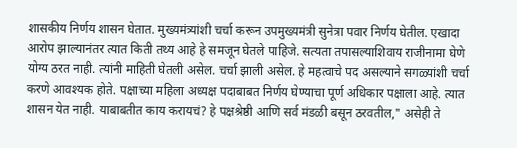शासकीय निर्णय शासन घेतात. मुख्यमंत्र्यांशी चर्चा करून उपमुख्यमंत्री सुनेत्रा पवार निर्णय घेतील. एखादा आरोप झाल्यानंतर त्यात किती तथ्य आहे हे समजून घेतले पाहिजे. सत्यता तपासल्याशिवाय राजीनामा घेणे योग्य ठरत नाही. त्यांनी माहिती घेतली असेल. चर्चा झाली असेल. हे महत्वाचे पद असल्याने सगळ्यांशी चर्चा करणे आवश्यक होते. पक्षाच्या महिला अध्यक्ष पदाबाबत निर्णय घेण्याचा पूर्ण अधिकार पक्षाला आहे. त्यात शासन येत नाही. याबाबतीत काय करायचं? हे पक्षश्रेष्ठी आणि सर्व मंडळी बसून ठरवतील," असेही ते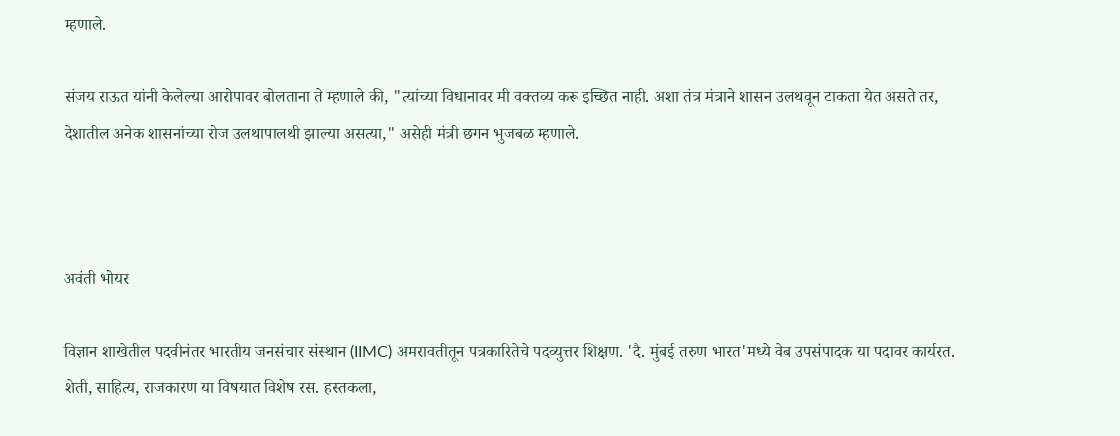म्हणाले.

संजय राऊत यांनी केलेल्या आरोपावर बोलताना ते म्हणाले की, "त्यांच्या विधानावर मी वक्तव्य करू इच्छित नाही. अशा तंत्र मंत्राने शासन उलथवून टाकता येत असते तर, देशातील अनेक शासनांच्या रोज उलथापालथी झाल्या असत्या," असेही मंत्री छगन भुजबळ म्हणाले.



अवंती भोयर

विज्ञान शाखेतील पदवीनंतर भारतीय जनसंचार संस्थान (IIMC) अमरावतीतून पत्रकारितेचे पदव्युत्तर शिक्षण. 'दै. मुंबई तरुण भारत'मध्ये वेब उपसंपादक या पदावर कार्यरत. शेती, साहित्य, राजकारण या विषयात विशेष रस. हस्तकला,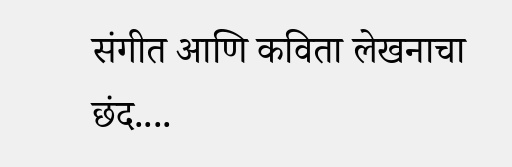संगीत आणि कविता लेखनाचा छंद....